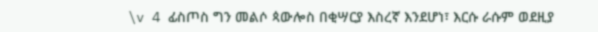\v 4 ፊስጦስ ግን መልሶ ጳውሎስ በቂሣርያ እስረኛ እንደሆነ፣ እርሱ ራሱም ወደዚያ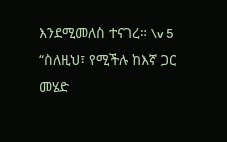እንደሚመለስ ተናገረ። \v 5 “ስለዚህ፣ የሚችሉ ከእኛ ጋር መሄድ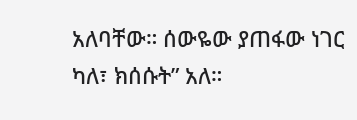አለባቸው። ሰውዬው ያጠፋው ነገር ካለ፣ ክሰሱት” አለ።